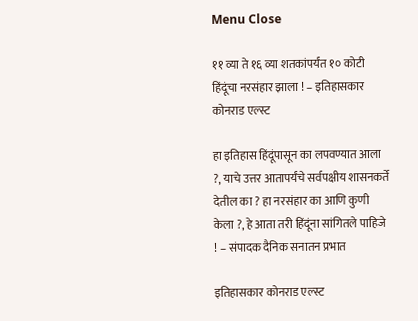Menu Close

११ व्या ते १६ व्या शतकांपर्यंत १० कोटी हिंदूंचा नरसंहार झाला ! – इतिहासकार कोनराड एल्स्ट

हा इतिहास हिंदूंपासून का लपवण्यात आला ?, याचे उत्तर आतापर्यंचे सर्वपक्षीय शासनकर्ते देतील का ? हा नरसंहार का आणि कुणी केला ?, हे आता तरी हिंदूंना सांगितले पाहिजे ! – संपादक दैनिक सनातन प्रभात

इतिहासकार कोनराड एल्स्ट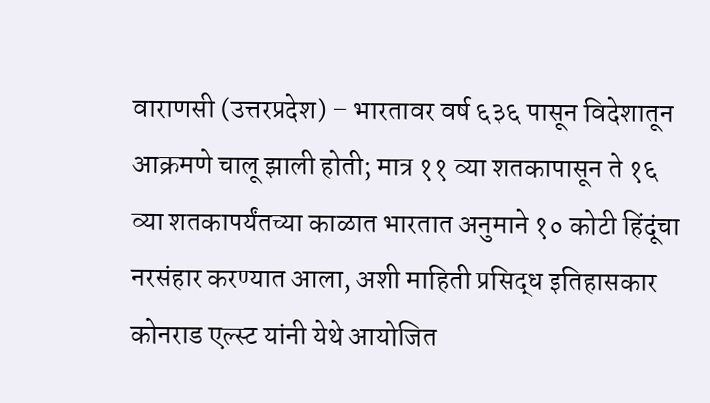वाराणसी (उत्तरप्रदेश) – भारतावर वर्ष ६३६ पासून विदेशातून आक्रमणे चालू झाली होती; मात्र ११ व्या शतकापासून ते १६ व्या शतकापर्यंतच्या काळात भारतात अनुमाने १० कोटी हिंदूंचा नरसंहार करण्यात आला, अशी माहिती प्रसिद्ध इतिहासकार कोनराड एल्स्ट यांनी येथे आयोजित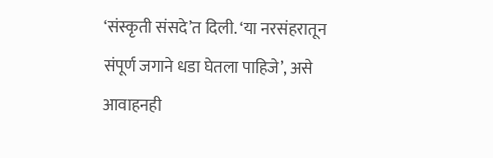‘संस्कृती संसदे’त दिली. ‘या नरसंहरातून संपूर्ण जगाने धडा घेतला पाहिजे’, असे आवाहनही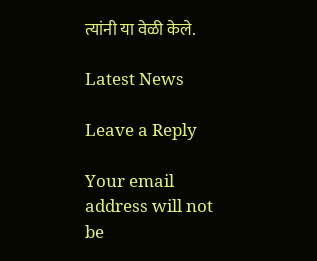त्यांनी या वेळी केले.

Latest News

Leave a Reply

Your email address will not be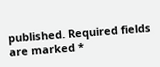published. Required fields are marked *